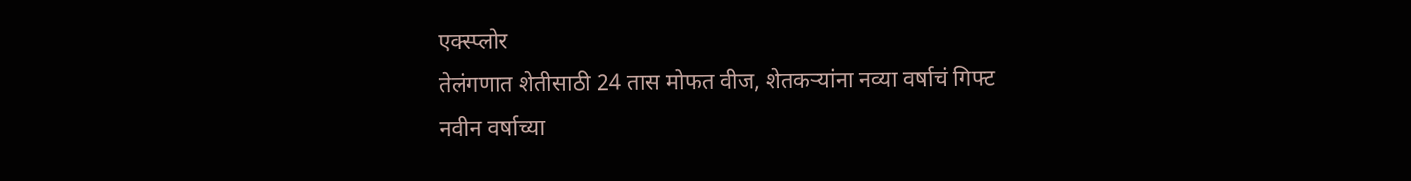एक्स्प्लोर
तेलंगणात शेतीसाठी 24 तास मोफत वीज, शेतकऱ्यांना नव्या वर्षाचं गिफ्ट
नवीन वर्षाच्या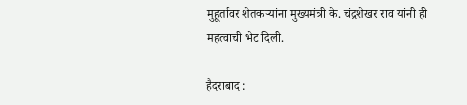मुहूर्तावर शेतकऱ्यांना मुख्यमंत्री के. चंद्रशेखर राव यांनी ही महत्वाची भेट दिली.

हैदराबाद :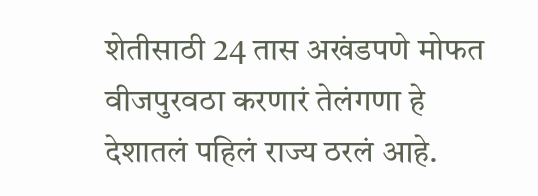शेतीसाठी 24 तास अखंडपणे मोफत वीजपुरवठा करणारं तेलंगणा हे देशातलं पहिलं राज्य ठरलं आहे.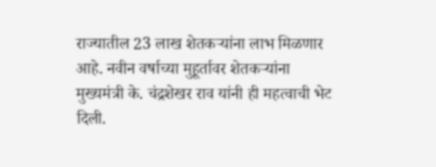राज्यातील 23 लाख शेतकऱ्यांना लाभ मिळणार आहे. नवीन वर्षाच्या मुहूर्तावर शेतकऱ्यांना मुख्यमंत्री के. चंद्रशेखर राव यांनी ही महत्वाची भेट दिली.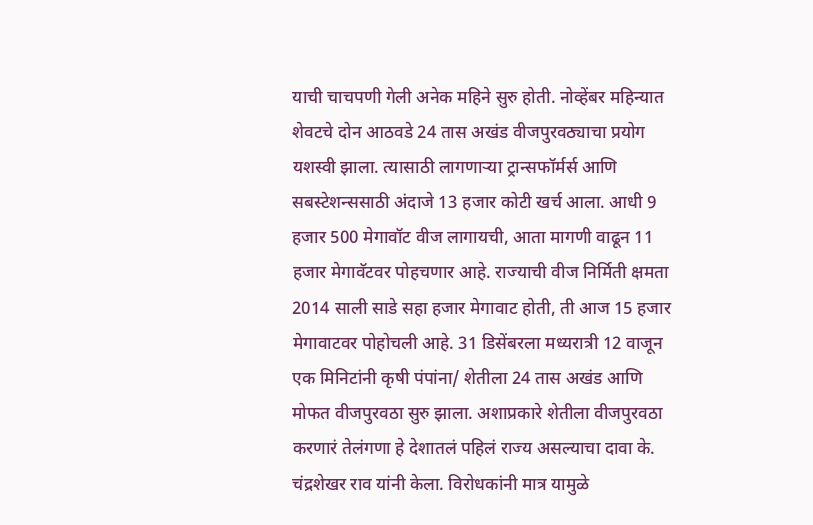याची चाचपणी गेली अनेक महिने सुरु होती. नोव्हेंबर महिन्यात शेवटचे दोन आठवडे 24 तास अखंड वीजपुरवठ्याचा प्रयोग यशस्वी झाला. त्यासाठी लागणाऱ्या ट्रान्सफॉर्मर्स आणि सबस्टेशन्ससाठी अंदाजे 13 हजार कोटी खर्च आला. आधी 9 हजार 500 मेगावॉट वीज लागायची, आता मागणी वाढून 11 हजार मेगावॅटवर पोहचणार आहे. राज्याची वीज निर्मिती क्षमता 2014 साली साडे सहा हजार मेगावाट होती, ती आज 15 हजार मेगावाटवर पोहोचली आहे. 31 डिसेंबरला मध्यरात्री 12 वाजून एक मिनिटांनी कृषी पंपांना/ शेतीला 24 तास अखंड आणि मोफत वीजपुरवठा सुरु झाला. अशाप्रकारे शेतीला वीजपुरवठा करणारं तेलंगणा हे देशातलं पहिलं राज्य असल्याचा दावा के. चंद्रशेखर राव यांनी केला. विरोधकांनी मात्र यामुळे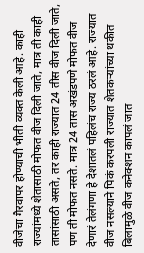वीजेचा गैरवापर होण्याची भीती व्यक्त केली आहे. काही राज्यांमध्ये शेतासाठी मोफत वीज दिली जाते, मात्र ती काही तासांसाठी असते, तर काही राज्यात 24 तीस वीज दिली जाते, पण ती मोफत नसते. मात्र 24 तास अखंडपणे मोफत वीज देणारं तेलंगणा हे देशातलं पहिलंच राज्य ठरलं आहे. राज्यात वीज नसल्याने पिकं करपली राज्यात शेतकऱ्यांच्या थकीत बिलामुळे वीज कनेक्शन कापलं जात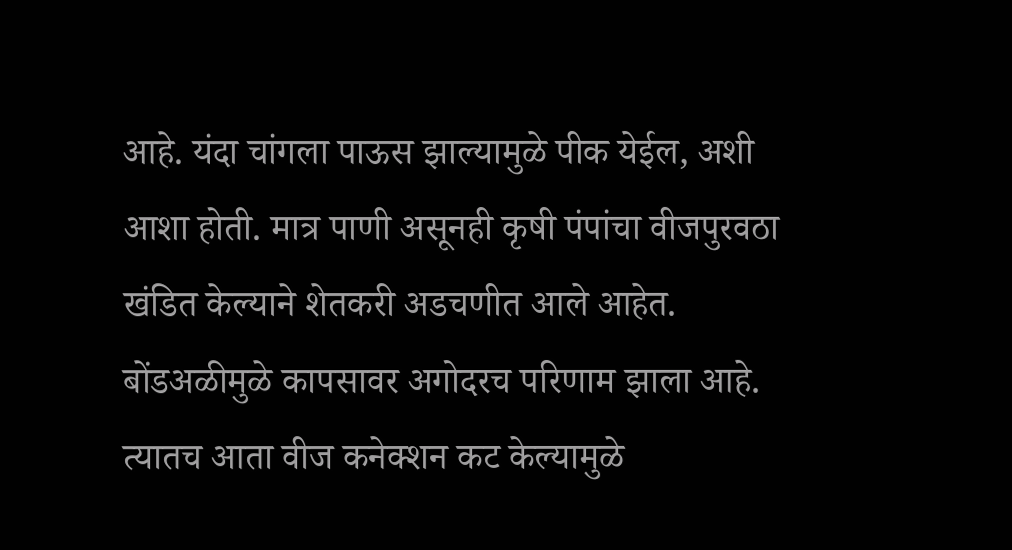आहे. यंदा चांगला पाऊस झाल्यामुळे पीक येईल, अशी आशा होती. मात्र पाणी असूनही कृषी पंपांचा वीजपुरवठा खंडित केल्याने शेतकरी अडचणीत आले आहेत. बोंडअळीमुळे कापसावर अगोदरच परिणाम झाला आहे. त्यातच आता वीज कनेक्शन कट केल्यामुळे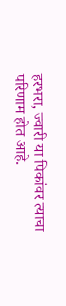हरभरा, ज्वारी या पिकांवर त्याचा परिणाम होत आहे.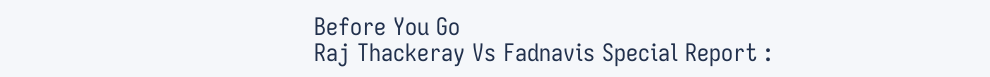Before You Go
Raj Thackeray Vs Fadnavis Special Report :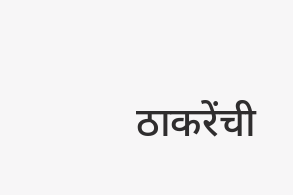ठाकरेंची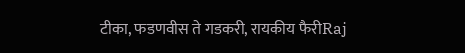टीका, फडणवीस ते गडकरी, रायकीय फैरीRaj